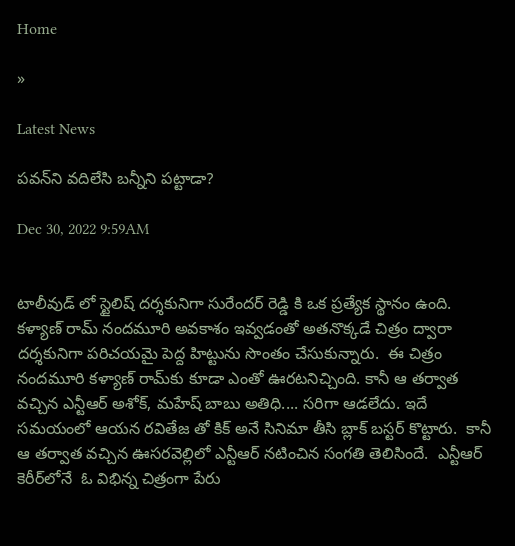Home

»

Latest News

పవన్‌ని వదిలేసి బన్నీని పట్టాడా?

Dec 30, 2022 9:59AM


టాలీవుడ్ లో స్టైలిష్ దర్శకునిగా సురేందర్ రెడ్డి కి ఒక ప్రత్యేక స్థానం ఉంది. కళ్యాణ్ రామ్ నందమూరి అవకాశం ఇవ్వడంతో అతనొక్కడే చిత్రం ద్వారా దర్శకునిగా పరిచయమై పెద్ద హిట్టును సొంతం చేసుకున్నారు.  ఈ చిత్రం నందమూరి కళ్యాణ్ రామ్‌కు కూడా ఎంతో ఊరటనిచ్చింది. కానీ ఆ తర్వాత వచ్చిన ఎన్టీఆర్ అశోక్, మహేష్ బాబు అతిధి.... సరిగా ఆడలేదు. ఇదే సమయంలో ఆయన రవితేజ తో కిక్ అనే సినిమా తీసి బ్లాక్ బస్టర్ కొట్టారు.  కానీ ఆ తర్వాత వచ్చిన ఊసరవెల్లిలో ఎన్టీఆర్ నటించిన సంగ‌తి తెలిసిందే.  ఎన్టీఆర్ కెరీర్‌లోనే  ఓ విభిన్న చిత్రంగా పేరు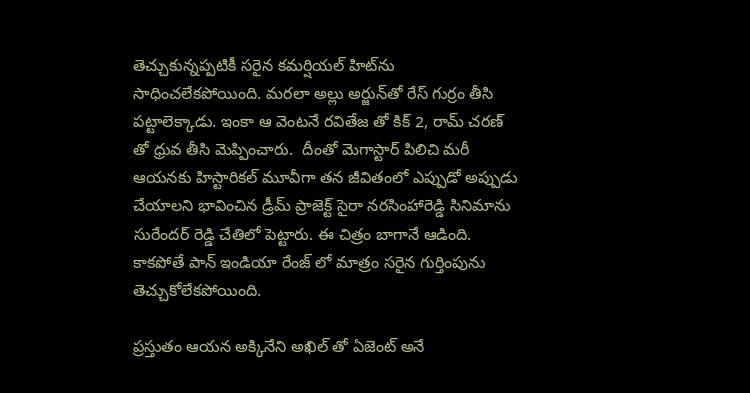తెచ్చుకున్నప్పటికీ సరైన కమర్షియల్ హిట్‌ను సాధించలేకపోయింది. మరలా అల్లు అర్జున్‌తో రేస్ గుర్రం తీసి పట్టాలెక్కాడు. ఇంకా ఆ వెంటనే రవితేజ తో కిక్ 2, రామ్ చరణ్ తో ధ్రువ తీసి మెప్పించారు.  దీంతో మెగాస్టార్ పిలిచి మరీ ఆయనకు హిస్టారికల్ మూవీగా తన జీవితంలో ఎప్పుడో అప్పుడు చేయాలని భావించిన డ్రీమ్ ప్రాజెక్ట్ సైరా నరసింహారెడ్డి సినిమాను సురేందర్ రెడ్డి చేతిలో పెట్టారు. ఈ చిత్రం బాగానే ఆడింది. కాకపోతే పాన్ ఇండియా రేంజ్ లో మాత్రం సరైన గుర్తింపును తెచ్చుకోలేకపోయింది.

ప్రస్తుతం ఆయన అక్కినేని అఖిల్ తో ఏజెంట్ అనే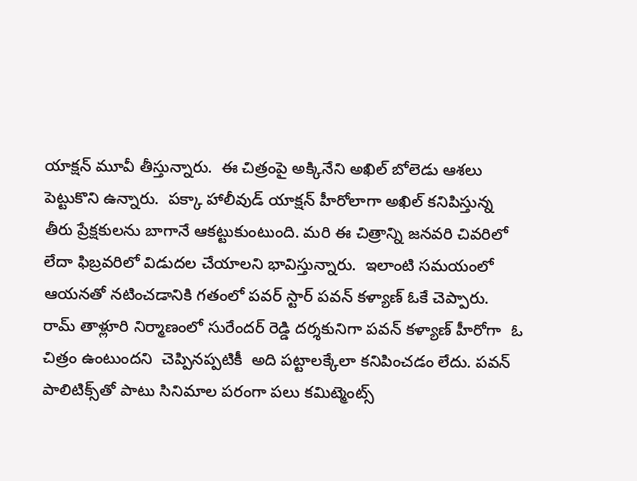యాక్షన్ మూవీ తీస్తున్నారు.  ఈ చిత్రంపై అక్కినేని అఖిల్ బోలెడు ఆశలు పెట్టుకొని ఉన్నారు.  పక్కా హాలీవుడ్ యాక్షన్ హీరోలాగా అఖిల్ కనిపిస్తున్న తీరు ప్రేక్షకులను బాగానే ఆకట్టుకుంటుంది. మరి ఈ చిత్రాన్ని జనవరి చివరిలో లేదా ఫిబ్రవరిలో విడుదల చేయాలని భావిస్తున్నారు.  ఇలాంటి సమయంలో ఆయనతో నటించడానికి గతంలో పవర్ స్టార్ పవన్ కళ్యాణ్ ఓకే చెప్పారు. రామ్‌ తాళ్లూరి నిర్మాణంలో సురేందర్ రెడ్డి దర్శకునిగా పవన్ కళ్యాణ్ హీరోగా  ఓ చిత్రం ఉంటుందని  చెప్పిన‌ప్ప‌టికీ  అది పట్టాలక్కేలా కనిపించడం లేదు. పవన్ పాలిటిక్స్‌తో పాటు సినిమాల ప‌రంగా ప‌లు కమిట్మెంట్స్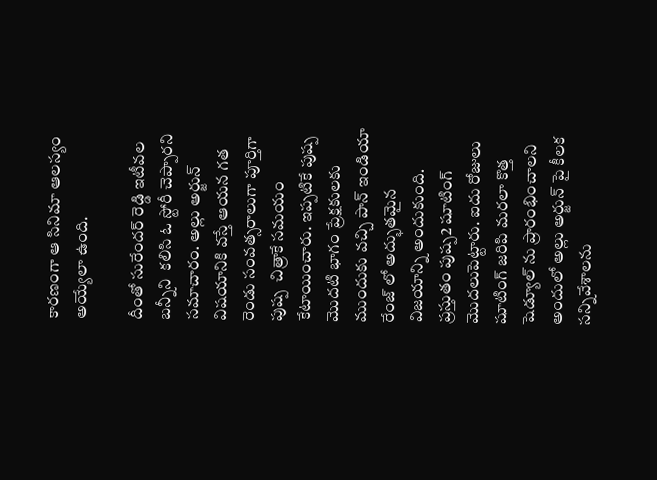కారణంగా ఆ సినిమా ఆలస్యం అయ్యేలా ఉంది.

దీంతో సురేందర్ రెడ్డి ఇటీవల బన్నీని  కలిసి ఓ స్టోరీ చెప్పార‌ని సమాచారం. అల్లు అర్జున్ విషయానికి వస్తే ఆయన గత రెండు సంవత్సరాలుగా పూర్తిగా పుష్ప  చిత్రాకే సమయం కేటాయించారు. ఇప్పటికే పుష్ప మొద‌టి భాగం ప్రేక్షకులకు ముందుకు వచ్చి పాన్ ఇండియా రేంజ్ లో అద్భుతమైన విజయాన్ని అందుకుంది. ప్రస్తుతం పుష్ప2 షూటింగ్‌ మొదలుపెట్టారు. ఐదు రోజులు షూటింగ్ జరిపి మరలా కొత్త షెడ్యూల్ ను ప్రారంభించాలని అందులో అల్లు అర్జున్ పై కీలక సన్నివేశాలను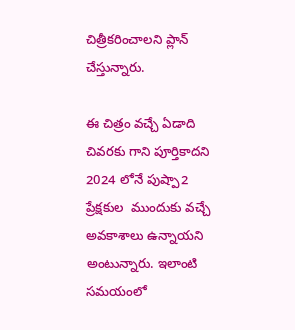చిత్రీకరించాలని ప్లాన్ చేస్తున్నారు.

ఈ చిత్రం వచ్చే ఏడాది చివరకు గాని పూర్తికాదని 2024 లోనే పుష్పా2 ప్రేక్ష‌కుల  ముందుకు వచ్చే అవకాశాలు ఉన్నాయని అంటున్నారు. ఇలాంటి సమయంలో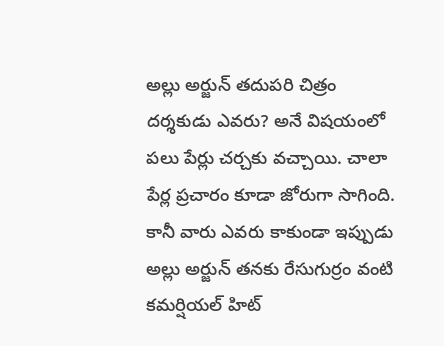అల్లు అర్జున్ తదుపరి చిత్రం దర్శకుడు ఎవరు? అనే విషయంలో పలు పేర్లు చర్చకు వచ్చాయి. చాలా పేర్ల ప్రచారం కూడా జోరుగా సాగింది. కానీ వారు ఎవరు కాకుండా ఇప్పుడు అల్లు అర్జున్ తనకు రేసుగుర్రం వంటి  కమర్షియల్ హిట్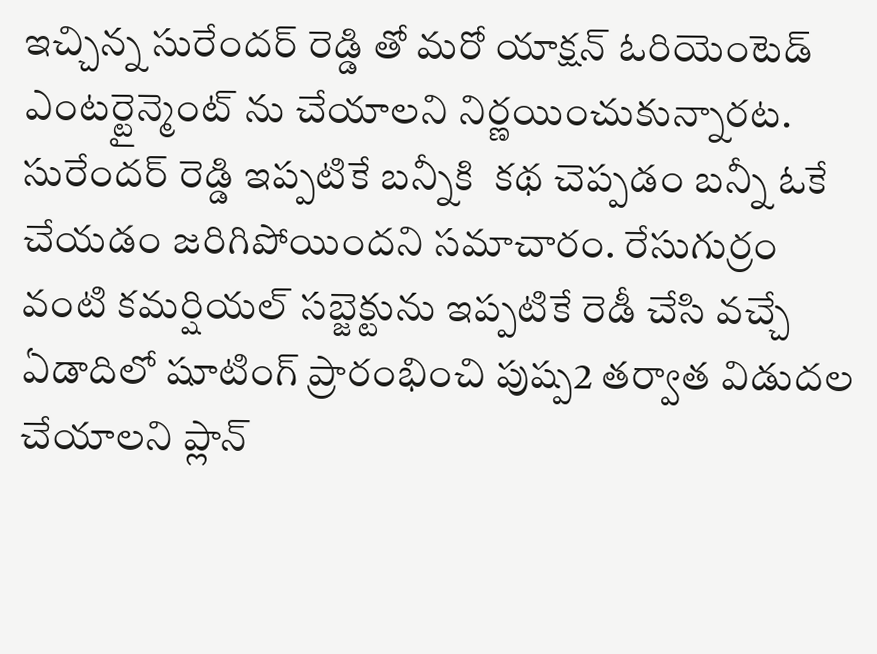ఇచ్చిన్న సురేందర్ రెడ్డి తో మరో యాక్షన్ ఓరియెంటెడ్ ఎంటర్టైన్మెంట్ ను చేయాలని నిర్ణయించుకున్నార‌ట. సురేందర్ రెడ్డి ఇప్పటికే బన్నీకి  క‌థ‌ చెప్పడం బన్నీ ఓకే చేయడం జరిగిపోయిందని సమాచారం. రేసుగుర్రం వంటి కమర్షియల్ సబ్జెక్టును ఇప్పటికే రెడీ చేసి వచ్చే ఏడాదిలో షూటింగ్ ప్రారంభించి పుష్ప2 తర్వాత విడుదల చేయాలని ప్లాన్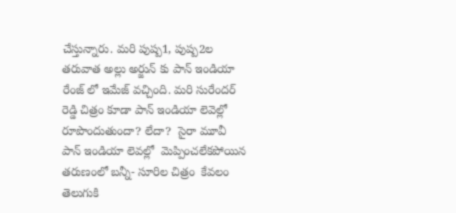చేస్తున్నారు. మరి పుష్ప1, పుష్ప2ల తరువాత అల్లు అర్జున్ కు పాన్ ఇండియా రేంజ్ లో ఇమేజ్ వచ్చింది. మరి సురేందర్ రెడ్డి చిత్రం కూడా పాన్ ఇండియా లెవెల్లో రూపొందుతుందా? లేదా?  సైరా మూవీ పాన్ ఇండియా లెవ‌ల్లో  మెప్పించ‌లేక‌పోయిన త‌రుణంలో బ‌న్నీ- సూరిల చిత్రం  కేవలం తెలుగుకి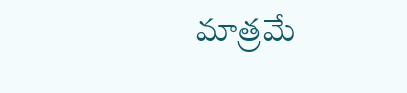మాత్రమే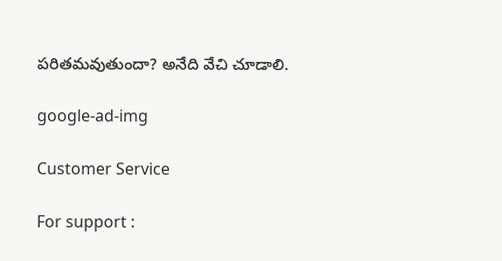పరితమవుతుందా? అనేది వేచి చూడాలి.

google-ad-img

Customer Service

For support :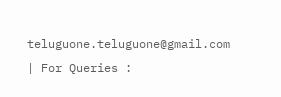teluguone.teluguone@gmail.com | For Queries :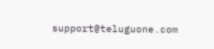support@teluguone.com